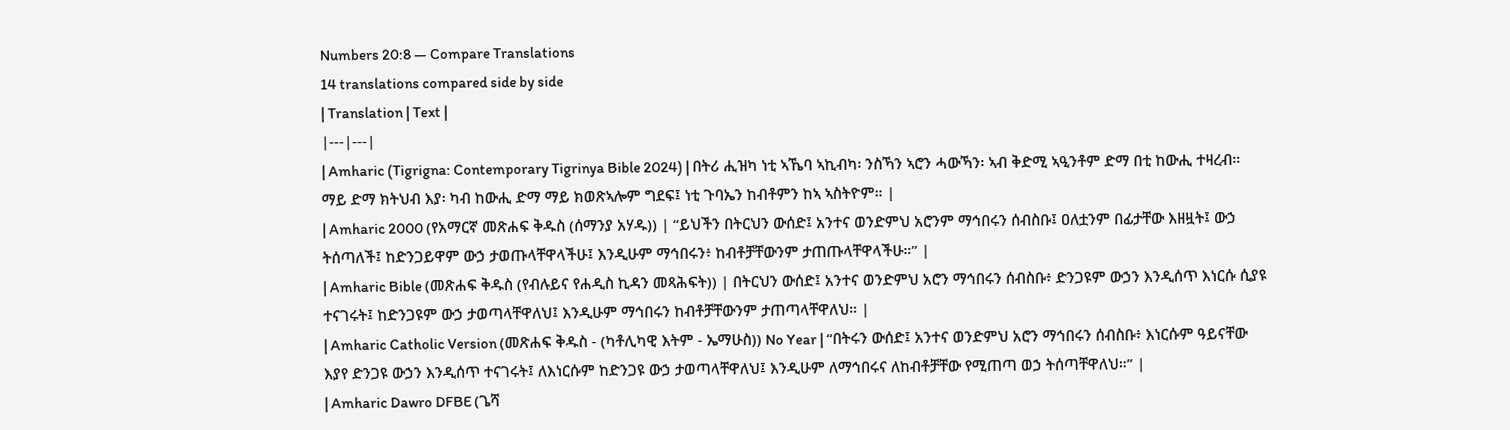Numbers 20:8 — Compare Translations
14 translations compared side by side
| Translation | Text |
|---|---|
| Amharic (Tigrigna: Contemporary Tigrinya Bible 2024) | በትሪ ሒዝካ ነቲ ኣኼባ ኣኪብካ፡ ንስኻን ኣሮን ሓውኻን፡ ኣብ ቅድሚ ኣዒንቶም ድማ በቲ ከውሒ ተዛረብ። ማይ ድማ ክትህብ እያ፡ ካብ ከውሒ ድማ ማይ ክወጽኣሎም ግደፍ፤ ነቲ ጉባኤን ከብቶምን ከኣ ኣስትዮም። |
| Amharic 2000 (የአማርኛ መጽሐፍ ቅዱስ (ሰማንያ አሃዱ)) | “ይህችን በትርህን ውሰድ፤ አንተና ወንድምህ አሮንም ማኅበሩን ሰብስቡ፤ ዐለቷንም በፊታቸው እዘዟት፤ ውኃ ትሰጣለች፤ ከድንጋይዋም ውኃ ታወጡላቸዋላችሁ፤ እንዲሁም ማኅበሩን፥ ከብቶቻቸውንም ታጠጡላቸዋላችሁ።” |
| Amharic Bible (መጽሐፍ ቅዱስ (የብሉይና የሐዲስ ኪዳን መጻሕፍት)) | በትርህን ውሰድ፤ አንተና ወንድምህ አሮን ማኅበሩን ሰብስቡ፥ ድንጋዩም ውኃን እንዲሰጥ እነርሱ ሲያዩ ተናገሩት፤ ከድንጋዩም ውኃ ታወጣላቸዋለህ፤ እንዲሁም ማኅበሩን ከብቶቻቸውንም ታጠጣላቸዋለህ። |
| Amharic Catholic Version (መጽሐፍ ቅዱስ - (ካቶሊካዊ እትም - ኤማሁስ)) No Year | “በትሩን ውሰድ፤ አንተና ወንድምህ አሮን ማኅበሩን ሰብስቡ፥ እነርሱም ዓይናቸው እያየ ድንጋዩ ውኃን እንዲሰጥ ተናገሩት፤ ለእነርሱም ከድንጋዩ ውኃ ታወጣላቸዋለህ፤ እንዲሁም ለማኅበሩና ለከብቶቻቸው የሚጠጣ ወኃ ትሰጣቸዋለህ።” |
| Amharic Dawro DFBE (ጌሻ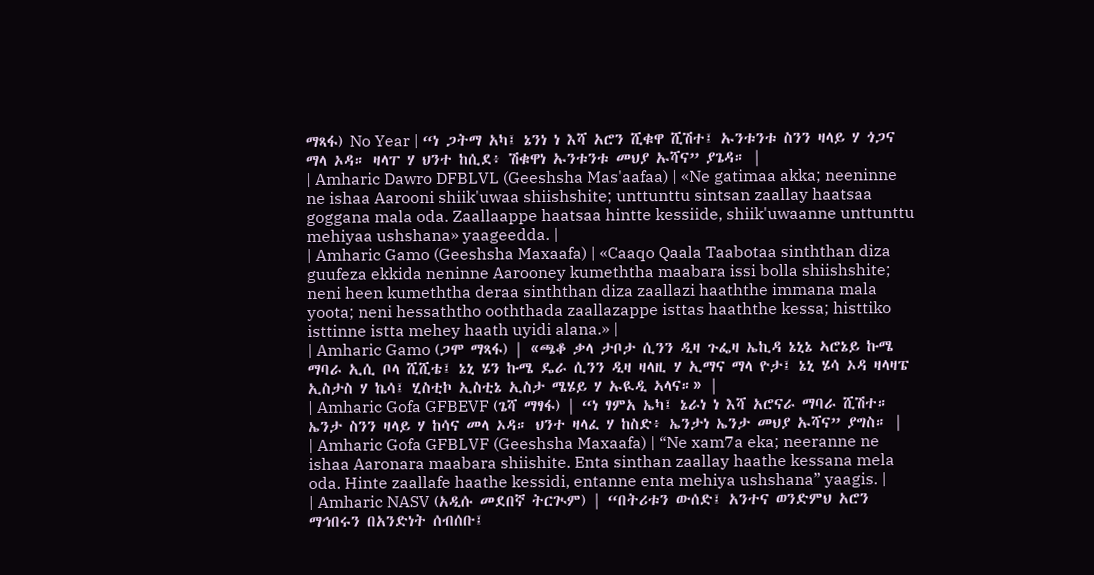ማጻፋ) No Year | “ነ ጋትማ አካ፤ ኔንነ ነ እሻ አሮን ሺቁዋ ሺሽተ፤ ኡንቱንቱ ስንን ዛላይ ሃ ጎጋና ማላ ኦዳ። ዛላፐ ሃ ህንተ ከሲደ፥ ሽቁዋነ ኡንቱንቱ መህያ ኡሻና” ያጌዳ። |
| Amharic Dawro DFBLVL (Geeshsha Mas'aafaa) | «Ne gatimaa akka; neeninne ne ishaa Aarooni shiik'uwaa shiishshite; unttunttu sintsan zaallay haatsaa goggana mala oda. Zaallaappe haatsaa hintte kessiide, shiik'uwaanne unttunttu mehiyaa ushshana» yaageedda. |
| Amharic Gamo (Geeshsha Maxaafa) | «Caaqo Qaala Taabotaa sinththan diza guufeza ekkida neninne Aarooney kumeththa maabara issi bolla shiishshite; neni heen kumeththa deraa sinththan diza zaallazi haaththe immana mala yoota; neni hessaththo ooththada zaallazappe isttas haaththe kessa; histtiko isttinne istta mehey haath uyidi alana.» |
| Amharic Gamo (ጋሞ ማጻፋ) | «ጫቆ ቃላ ታቦታ ሲንን ዲዛ ጉፌዛ ኤኪዳ ኔኒኔ ኣሮኔይ ኩሜ ማባራ ኢሲ ቦላ ሺሺቴ፤ ኔኒ ሄን ኩሜ ዴራ ሲንን ዲዛ ዛላዚ ሃ ኢማና ማላ ዮታ፤ ኔኒ ሄሳ ኦዳ ዛላዛፔ ኢስታስ ሃ ኬሳ፤ ሂስቲኮ ኢስቲኔ ኢስታ ሜሄይ ሃ ኡዪዲ ኣላና።» |
| Amharic Gofa GFBEVF (ጌሻ ማፃፋ) | “ነ ፃምአ ኤካ፤ ኔራነ ነ እሻ አሮናራ ማባራ ሺሽተ። ኤንታ ስንን ዛላይ ሃ ከሳና መላ ኦዳ። ህንተ ዛላፈ ሃ ከስድ፥ ኤንታነ ኤንታ መህያ ኡሻና” ያግስ። |
| Amharic Gofa GFBLVF (Geeshsha Maxaafa) | “Ne xam7a eka; neeranne ne ishaa Aaronara maabara shiishite. Enta sinthan zaallay haathe kessana mela oda. Hinte zaallafe haathe kessidi, entanne enta mehiya ushshana” yaagis. |
| Amharic NASV (አዲሱ መደበኛ ትርጒም) | “በትሪቱን ውሰድ፤ አንተና ወንድምህ አሮን ማኅበሩን በአንድነት ሰብሰቡ፤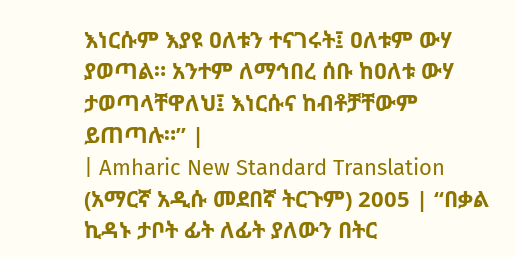እነርሱም እያዩ ዐለቱን ተናገሩት፤ ዐለቱም ውሃ ያወጣል። አንተም ለማኅበረ ሰቡ ከዐለቱ ውሃ ታወጣላቸዋለህ፤ እነርሱና ከብቶቻቸውም ይጠጣሉ።” |
| Amharic New Standard Translation (አማርኛ አዲሱ መደበኛ ትርጉም) 2005 | “በቃል ኪዳኑ ታቦት ፊት ለፊት ያለውን በትር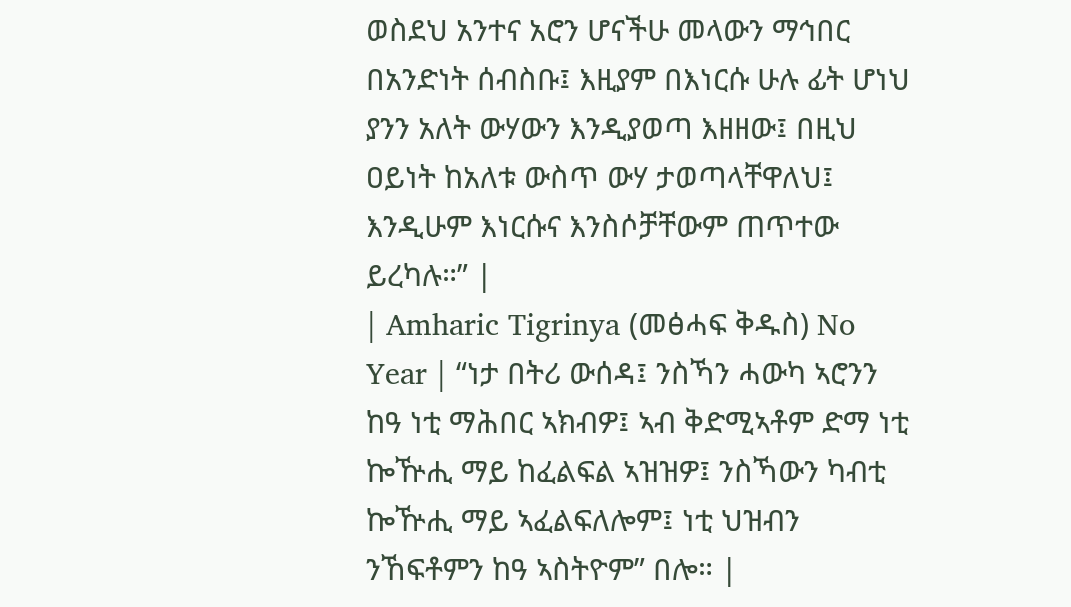ወስደህ አንተና አሮን ሆናችሁ መላውን ማኅበር በአንድነት ሰብስቡ፤ እዚያም በእነርሱ ሁሉ ፊት ሆነህ ያንን አለት ውሃውን እንዲያወጣ እዘዘው፤ በዚህ ዐይነት ከአለቱ ውስጥ ውሃ ታወጣላቸዋለህ፤ እንዲሁም እነርሱና እንስሶቻቸውም ጠጥተው ይረካሉ።” |
| Amharic Tigrinya (መፅሓፍ ቅዱስ) No Year | “ነታ በትሪ ውሰዳ፤ ንስኻን ሓውካ ኣሮንን ከዓ ነቲ ማሕበር ኣክብዎ፤ ኣብ ቅድሚኣቶም ድማ ነቲ ኰዅሒ ማይ ከፈልፍል ኣዝዝዎ፤ ንስኻውን ካብቲ ኰዅሒ ማይ ኣፈልፍለሎም፤ ነቲ ህዝብን ንኸፍቶምን ከዓ ኣስትዮም” በሎ። |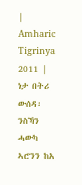| Amharic Tigrinya 2011 | ነታ በትሪ ውሰዳ፡ ንስኻን ሓውካ ኣሮንን ከአ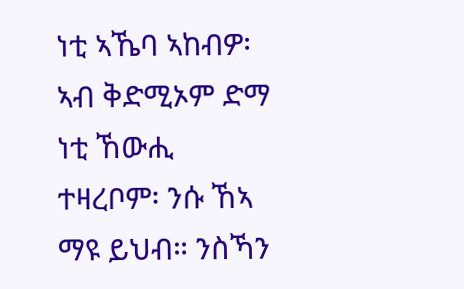ነቲ ኣኼባ ኣከብዎ፡ ኣብ ቅድሚኦም ድማ ነቲ ኸውሒ ተዛረቦም፡ ንሱ ኸኣ ማዩ ይህብ። ንስኻን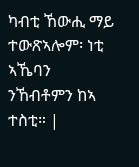ካብቲ ኸውሒ ማይ ተውጽኣሎም፡ ነቲ ኣኼባን ንኸብቶምን ከኣ ተስቲ። |